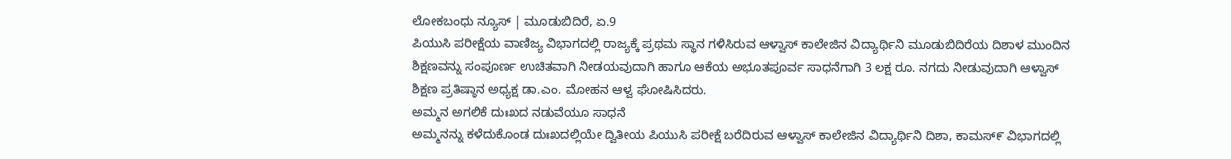ಲೋಕಬಂಧು ನ್ಯೂಸ್ | ಮೂಡುಬಿದಿರೆ, ಏ.9
ಪಿಯುಸಿ ಪರೀಕ್ಷೆಯ ವಾಣಿಜ್ಯ ವಿಭಾಗದಲ್ಲಿ ರಾಜ್ಯಕ್ಕೆ ಪ್ರಥಮ ಸ್ಥಾನ ಗಳಿಸಿರುವ ಆಳ್ವಾಸ್ ಕಾಲೇಜಿನ ವಿದ್ಯಾರ್ಥಿನಿ ಮೂಡುಬಿದಿರೆಯ ದಿಶಾಳ ಮುಂದಿನ ಶಿಕ್ಷಣವನ್ನು ಸಂಪೂರ್ಣ ಉಚಿತವಾಗಿ ನೀಡಯವುದಾಗಿ ಹಾಗೂ ಆಕೆಯ ಅಭೂತಪೂರ್ವ ಸಾಧನೆಗಾಗಿ 3 ಲಕ್ಷ ರೂ. ನಗದು ನೀಡುವುದಾಗಿ ಆಳ್ವಾಸ್ ಶಿಕ್ಷಣ ಪ್ರತಿಷ್ಠಾನ ಅಧ್ಯಕ್ಷ ಡಾ.ಎಂ. ಮೋಹನ ಆಳ್ವ ಘೋಷಿಸಿದರು.
ಅಮ್ಮನ ಅಗಲಿಕೆ ದುಃಖದ ನಡುವೆಯೂ ಸಾಧನೆ
ಅಮ್ಮನನ್ನು ಕಳೆದುಕೊಂಡ ದುಃಖದಲ್ಲಿಯೇ ದ್ವಿತೀಯ ಪಿಯುಸಿ ಪರೀಕ್ಷೆ ಬರೆದಿರುವ ಆಳ್ವಾಸ್ ಕಾಲೇಜಿನ ವಿದ್ಯಾರ್ಥಿನಿ ದಿಶಾ, ಕಾಮಸ್೯ ವಿಭಾಗದಲ್ಲಿ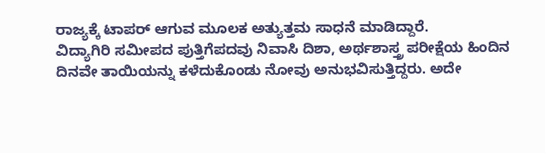ರಾಜ್ಯಕ್ಕೆ ಟಾಪರ್ ಆಗುವ ಮೂಲಕ ಅತ್ಯುತ್ತಮ ಸಾಧನೆ ಮಾಡಿದ್ದಾರೆ.
ವಿದ್ಯಾಗಿರಿ ಸಮೀಪದ ಪುತ್ತಿಗೆಪದವು ನಿವಾಸಿ ದಿಶಾ, ಅರ್ಥಶಾಸ್ತ್ರ ಪರೀಕ್ಷೆಯ ಹಿಂದಿನ ದಿನವೇ ತಾಯಿಯನ್ನು ಕಳೆದುಕೊಂಡು ನೋವು ಅನುಭವಿಸುತ್ತಿದ್ದರು. ಅದೇ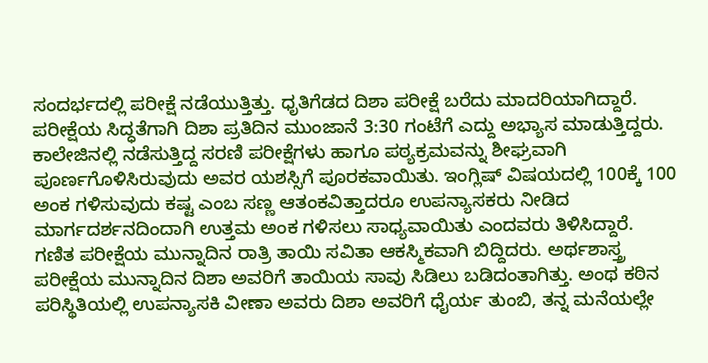ಸಂದರ್ಭದಲ್ಲಿ ಪರೀಕ್ಷೆ ನಡೆಯುತ್ತಿತ್ತು. ಧೃತಿಗೆಡದ ದಿಶಾ ಪರೀಕ್ಷೆ ಬರೆದು ಮಾದರಿಯಾಗಿದ್ದಾರೆ.
ಪರೀಕ್ಷೆಯ ಸಿದ್ಧತೆಗಾಗಿ ದಿಶಾ ಪ್ರತಿದಿನ ಮುಂಜಾನೆ 3:30 ಗಂಟೆಗೆ ಎದ್ದು ಅಭ್ಯಾಸ ಮಾಡುತ್ತಿದ್ದರು. ಕಾಲೇಜಿನಲ್ಲಿ ನಡೆಸುತ್ತಿದ್ದ ಸರಣಿ ಪರೀಕ್ಷೆಗಳು ಹಾಗೂ ಪಠ್ಯಕ್ರಮವನ್ನು ಶೀಘ್ರವಾಗಿ ಪೂರ್ಣಗೊಳಿಸಿರುವುದು ಅವರ ಯಶಸ್ಸಿಗೆ ಪೂರಕವಾಯಿತು. ಇಂಗ್ಲಿಷ್ ವಿಷಯದಲ್ಲಿ 100ಕ್ಕೆ 100 ಅಂಕ ಗಳಿಸುವುದು ಕಷ್ಟ ಎಂಬ ಸಣ್ಣ ಆತಂಕವಿತ್ತಾದರೂ ಉಪನ್ಯಾಸಕರು ನೀಡಿದ ಮಾರ್ಗದರ್ಶನದಿಂದಾಗಿ ಉತ್ತಮ ಅಂಕ ಗಳಿಸಲು ಸಾಧ್ಯವಾಯಿತು ಎಂದವರು ತಿಳಿಸಿದ್ದಾರೆ.
ಗಣಿತ ಪರೀಕ್ಷೆಯ ಮುನ್ನಾದಿನ ರಾತ್ರಿ ತಾಯಿ ಸವಿತಾ ಆಕಸ್ಮಿಕವಾಗಿ ಬಿದ್ದಿದರು. ಅರ್ಥಶಾಸ್ತ್ರ ಪರೀಕ್ಷೆಯ ಮುನ್ನಾದಿನ ದಿಶಾ ಅವರಿಗೆ ತಾಯಿಯ ಸಾವು ಸಿಡಿಲು ಬಡಿದಂತಾಗಿತ್ತು. ಅಂಥ ಕಠಿನ ಪರಿಸ್ಥಿತಿಯಲ್ಲಿ ಉಪನ್ಯಾಸಕಿ ವೀಣಾ ಅವರು ದಿಶಾ ಅವರಿಗೆ ಧೈರ್ಯ ತುಂಬಿ, ತನ್ನ ಮನೆಯಲ್ಲೇ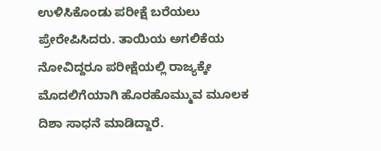ಉಳಿಸಿಕೊಂಡು ಪರೀಕ್ಷೆ ಬರೆಯಲು ಪ್ರೇರೇಪಿಸಿದರು. ತಾಯಿಯ ಅಗಲಿಕೆಯ ನೋವಿದ್ದರೂ ಪರೀಕ್ಷೆಯಲ್ಲಿ ರಾಜ್ಯಕ್ಕೇ ಮೊದಲಿಗೆಯಾಗಿ ಹೊರಹೊಮ್ಮುವ ಮೂಲಕ ದಿಶಾ ಸಾಧನೆ ಮಾಡಿದ್ದಾರೆ.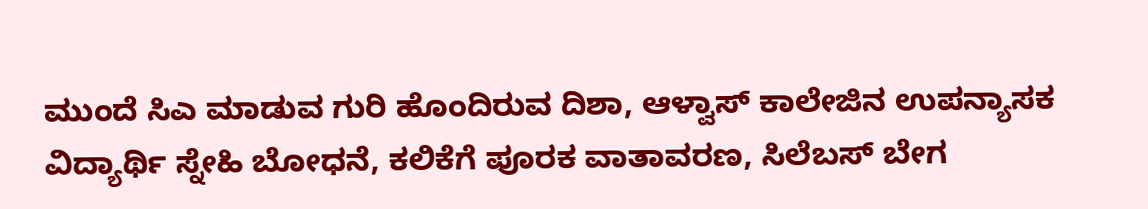ಮುಂದೆ ಸಿಎ ಮಾಡುವ ಗುರಿ ಹೊಂದಿರುವ ದಿಶಾ, ಆಳ್ವಾಸ್ ಕಾಲೇಜಿನ ಉಪನ್ಯಾಸಕ ವಿದ್ಯಾರ್ಥಿ ಸ್ನೇಹಿ ಬೋಧನೆ, ಕಲಿಕೆಗೆ ಪೂರಕ ವಾತಾವರಣ, ಸಿಲೆಬಸ್ ಬೇಗ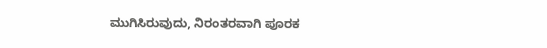ಮುಗಿಸಿರುವುದು, ನಿರಂತರವಾಗಿ ಪೂರಕ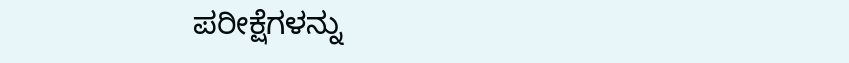ಪರೀಕ್ಷೆಗಳನ್ನು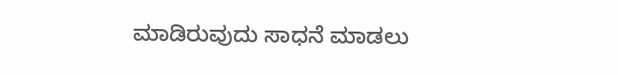ಮಾಡಿರುವುದು ಸಾಧನೆ ಮಾಡಲು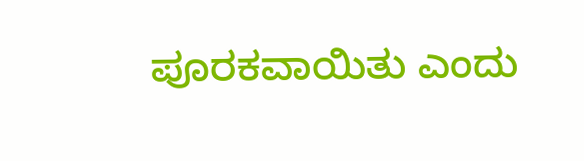ಪೂರಕವಾಯಿತು ಎಂದು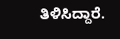ತಿಳಿಸಿದ್ದಾರೆ.